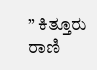” ಕಿತ್ತೂರು ರಾಣಿ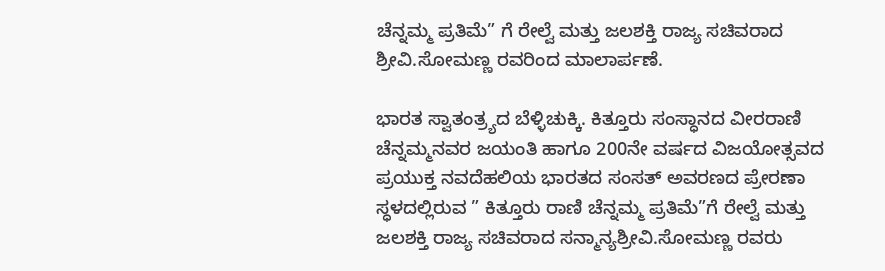ಚೆನ್ನಮ್ಮ ಪ್ರತಿಮೆ” ಗೆ ರೇಲ್ವೆ ಮತ್ತು ಜಲಶಕ್ತಿ ರಾಜ್ಯ ಸಚಿವರಾದ ಶ್ರೀವಿ.ಸೋಮಣ್ಣ ರವರಿಂದ ಮಾಲಾರ್ಪಣೆ.

ಭಾರತ ಸ್ವಾತಂತ್ರ್ಯದ ಬೆಳ್ಳಿಚುಕ್ಕಿ. ಕಿತ್ತೂರು ಸಂಸ್ಧಾನದ ವೀರರಾಣಿ ಚೆನ್ನಮ್ಮನವರ ಜಯಂತಿ ಹಾಗೂ 200ನೇ ವರ್ಷದ ವಿಜಯೋತ್ಸವದ ಪ್ರಯುಕ್ತ ನವದೆಹಲಿಯ ಭಾರತದ ಸಂಸತ್ ಅವರಣದ ಪ್ರೇರಣಾ ಸ್ಧಳದಲ್ಲಿರುವ ” ಕಿತ್ತೂರು ರಾಣಿ ಚೆನ್ನಮ್ಮ ಪ್ರತಿಮೆ”ಗೆ ರೇಲ್ವೆ ಮತ್ತು ಜಲಶಕ್ತಿ ರಾಜ್ಯ ಸಚಿವರಾದ ಸನ್ಮಾನ್ಯಶ್ರೀವಿ.ಸೋಮಣ್ಣ ರವರು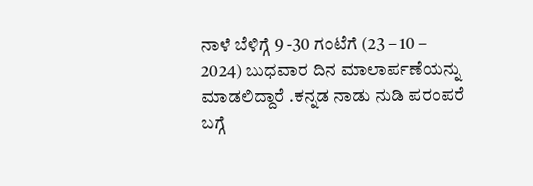ನಾಳೆ ಬೆಳಿಗ್ಗೆ 9 -30 ಗಂಟೆಗೆ (23 – 10 – 2024) ಬುಧವಾರ ದಿನ ಮಾಲಾರ್ಪಣೆಯನ್ನು ಮಾಡಲಿದ್ದಾರೆ .ಕನ್ನಡ ನಾಡು ನುಡಿ ಪರಂಪರೆ ಬಗ್ಗೆ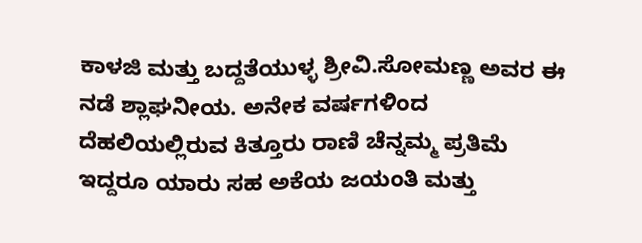ಕಾಳಜಿ ಮತ್ತು ಬದ್ದತೆಯುಳ್ಳ ಶ್ರೀವಿ.ಸೋಮಣ್ಣ ಅವರ ಈ ನಡೆ ಶ್ಲಾಘನೀಯ. ಅನೇಕ ವರ್ಷಗಳಿಂದ ದೆಹಲಿಯಲ್ಲಿರುವ ಕಿತ್ತೂರು ರಾಣಿ ಚೆನ್ನಮ್ಮ ಪ್ರತಿಮೆ ಇದ್ದರೂ ಯಾರು ಸಹ ಅಕೆಯ ಜಯಂತಿ ಮತ್ತು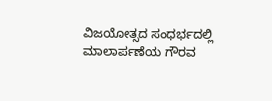ವಿಜಯೋತ್ಸದ ಸಂಧರ್ಭದಲ್ಲಿ ಮಾಲಾರ್ಪಣೆಯ ಗೌರವ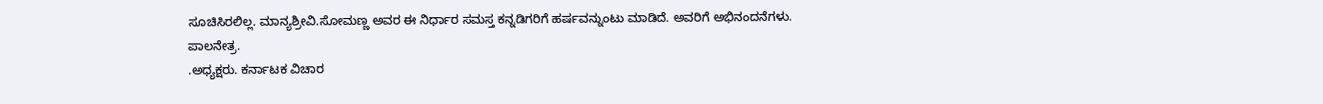ಸೂಚಿಸಿರಲಿಲ್ಲ. ಮಾನ್ಯಶ್ರೀವಿ.ಸೋಮಣ್ಣ ಅವರ ಈ ನಿರ್ಧಾರ ಸಮಸ್ತ ಕನ್ನಡಿಗರಿಗೆ ಹರ್ಷವನ್ನುಂಟು ಮಾಡಿದೆ. ಅವರಿಗೆ ಅಭಿನಂದನೆಗಳು.
ಪಾಲನೇತ್ರ.
.ಅಧ್ಯಕ್ಷರು. ಕರ್ನಾಟಕ ವಿಚಾರ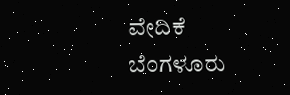ವೇದಿಕೆ
ಬೆಂಗಳೂರು